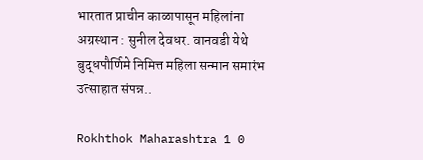भारतात प्राचीन काळापासून महिलांना अग्रस्थान : सुनील देवधर. वानवडी येथे बुद्धपौर्णिमे निमित्त महिला सन्मान समारंभ उत्साहात संपन्न..

Rokhthok Maharashtra 1 0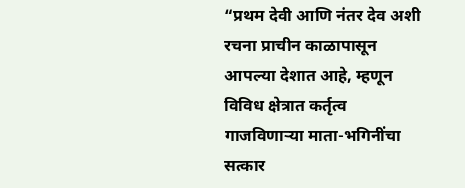“प्रथम देवी आणि नंतर देव अशी रचना प्राचीन काळापासून आपल्या देशात आहे, म्हणून विविध क्षेत्रात कर्तृत्व गाजविणाऱ्या माता-भगिनींचा सत्कार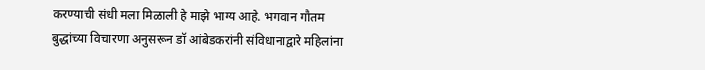करण्याची संधी मला मिळाली हे माझे भाग्य आहे. भगवान गौतम बुद्धांच्या विचारणा अनुसरून डॉ आंबेडकरांनी संविधानाद्वारे महिलांना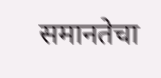समानतेचा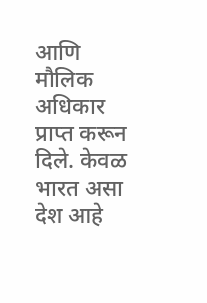आणि मौलिक अधिकार प्राप्त करून दिले. केवळ भारत असा देश आहे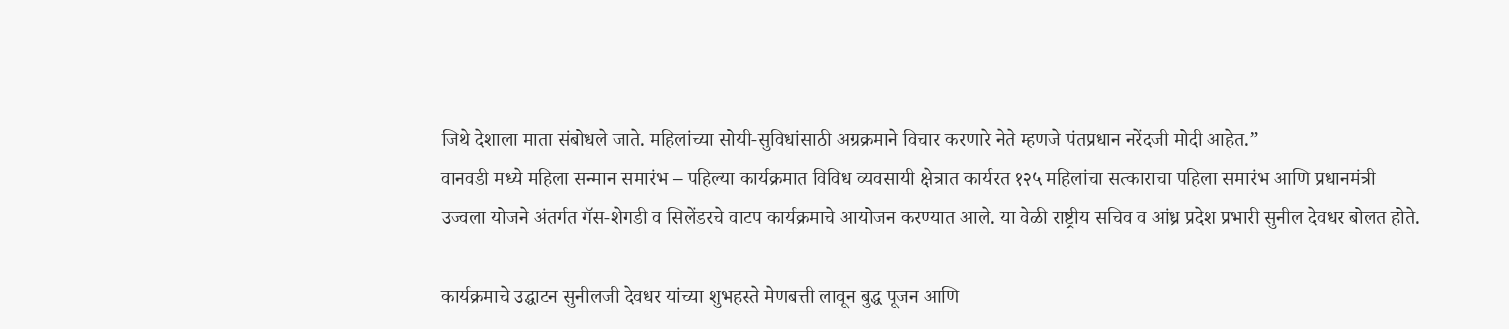जिथे देशाला माता संबोधले जाते. महिलांच्या सोयी-सुविधांसाठी अग्रक्रमाने विचार करणारे नेते म्हणजे पंतप्रधान नरेंदजी मोदी आहेत.”
वानवडी मध्ये महिला सन्मान समारंभ – पहिल्या कार्यक्रमात विविध व्यवसायी क्षेत्रात कार्यरत १२५ महिलांचा सत्काराचा पहिला समारंभ आणि प्रधानमंत्री उज्वला योजने अंतर्गत गॅस-शेगडी व सिलेंडरचे वाटप कार्यक्रमाचे आयोजन करण्यात आले. या वेळी राष्ट्रीय सचिव व आंध्र प्रदेश प्रभारी सुनील देवधर बोलत होते.

कार्यक्रमाचे उद्घाटन सुनीलजी देवधर यांच्या शुभहस्ते मेणबत्ती लावून बुद्ध पूजन आणि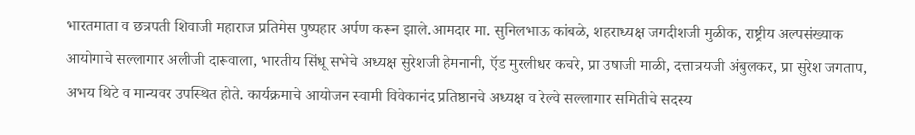भारतमाता व छत्रपती शिवाजी महाराज प्रतिमेस पुष्पहार अर्पण करून झाले.आमदार मा. सुनिलभाऊ कांबळे, शहराध्यक्ष जगदीशजी मुळीक, राष्ट्रीय अल्पसंख्याक आयोगाचे सल्लागार अलीजी दारूवाला, भारतीय सिंधू सभेचे अध्यक्ष सुरेशजी हेमनानी, ऍड मुरलीधर कचरे, प्रा उषाजी माळी, दत्तात्रयजी अंबुलकर, प्रा सुरेश जगताप, अभय थिटे व मान्यवर उपस्थित होते. कार्यक्रमाचे आयोजन स्वामी विवेकानंद प्रतिष्ठानचे अध्यक्ष व रेल्वे सल्लागार समितीचे सदस्य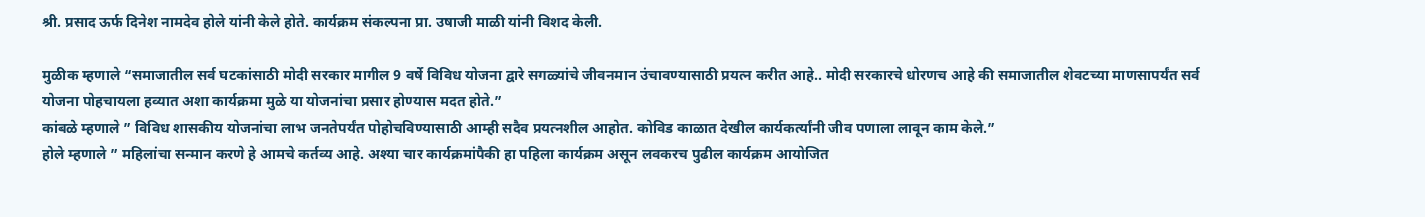श्री. प्रसाद ऊर्फ दिनेश नामदेव होले यांनी केले होते. कार्यक्रम संकल्पना प्रा. उषाजी माळी यांनी विशद केली.

मुळीक म्हणाले “समाजातील सर्व घटकांसाठी मोदी सरकार मागील 9 वर्षे विविध योजना द्वारे सगळ्यांचे जीवनमान उंचावण्यासाठी प्रयत्न करीत आहे.. मोदी सरकारचे धोरणच आहे की समाजातील शेवटच्या माणसापर्यंत सर्व योजना पोहचायला हव्यात अशा कार्यक्रमा मुळे या योजनांचा प्रसार होण्यास मदत होते.”
कांबळे म्हणाले ” विविध शासकीय योजनांचा लाभ जनतेपर्यंत पोहोचविण्यासाठी आम्ही सदैव प्रयत्नशील आहोत. कोविड काळात देखील कार्यकर्त्यांनी जीव पणाला लावून काम केले.”
होले म्हणाले ” महिलांचा सन्मान करणे हे आमचे कर्तव्य आहे. अश्या चार कार्यक्रमांपैकी हा पहिला कार्यक्रम असून लवकरच पुढील कार्यक्रम आयोजित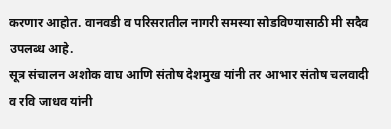करणार आहोत. वानवडी व परिसरातील नागरी समस्या सोडविण्यासाठी मी सदैव उपलब्ध आहे.
सूत्र संचालन अशोक वाघ आणि संतोष देशमुख यांनी तर आभार संतोष चलवादी व रवि जाधव यांनी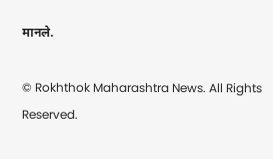मानले.

© Rokhthok Maharashtra News. All Rights Reserved.